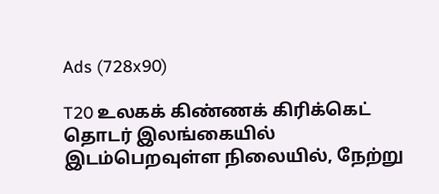Ads (728x90)

T20 உலகக் கிண்ணக் கிரிக்கெட் தொடர் இலங்கையில் இடம்பெறவுள்ள நிலையில், நேற்று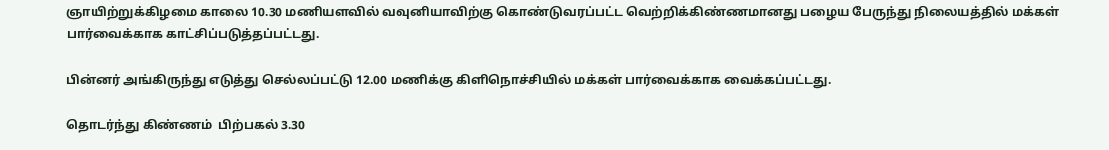ஞாயிற்றுக்கிழமை காலை 10.30 மணியளவில் வவுனியாவிற்கு கொண்டுவரப்பட்ட வெற்றிக்கிண்ணமானது பழைய பேருந்து நிலையத்தில் மக்கள் பார்வைக்காக காட்சிப்படுத்தப்பட்டது.

பின்னர் அங்கிருந்து எடுத்து செல்லப்பட்டு 12.00 மணிக்கு கிளிநொச்சியில் மக்கள் பார்வைக்காக வைக்கப்பட்டது.

தொடர்ந்து கிண்ணம்  பிற்பகல் 3.30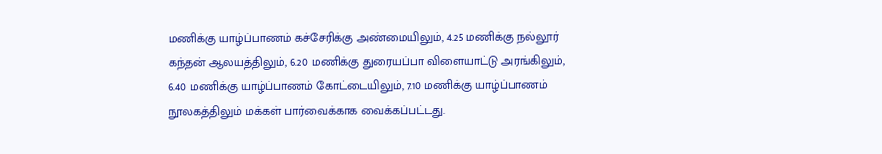மணிக்கு யாழ்ப்பாணம் கச்சேரிக்கு அண்மையிலும், 4.25 மணிக்கு நல்லூர் கந்தன் ஆலயத்திலும், 6.20 மணிக்கு துரையப்பா விளையாட்டு அரங்கிலும், 6.40 மணிக்கு யாழ்ப்பாணம் கோட்டையிலும், 7.10 மணிக்கு யாழ்ப்பாணம் நூலகத்திலும் மக்கள் பார்வைக்காக வைக்கப்பட்டது.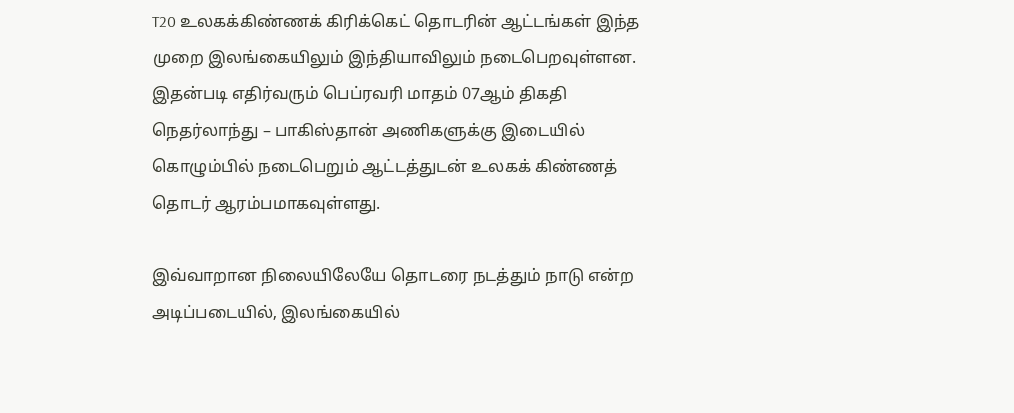T20 உலகக்கிண்ணக் கிரிக்கெட் தொடரின் ஆட்டங்கள் இந்த முறை இலங்கையிலும் இந்தியாவிலும் நடைபெறவுள்ளன. இதன்படி எதிர்வரும் பெப்ரவரி மாதம் 07ஆம் திகதி நெதர்லாந்து – பாகிஸ்தான் அணிகளுக்கு இடையில் கொழும்பில் நடைபெறும் ஆட்டத்துடன் உலகக் கிண்ணத் தொடர் ஆரம்பமாகவுள்ளது.

இவ்வாறான நிலையிலேயே தொடரை நடத்தும் நாடு என்ற அடிப்படையில், இலங்கையில்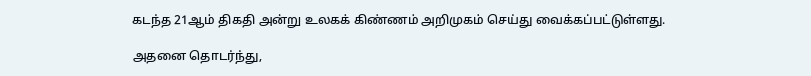கடந்த 21ஆம் திகதி அன்று உலகக் கிண்ணம் அறிமுகம் செய்து வைக்கப்பட்டுள்ளது.

அதனை தொடர்ந்து,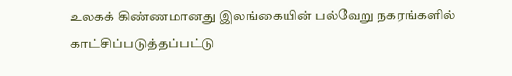உலகக் கிண்ணமானது இலங்கையின் பல்வேறு நகரங்களில் காட்சிப்படுத்தப்பட்டு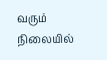வரும் நிலையில்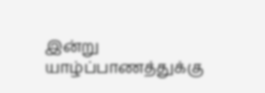இன்று யாழ்ப்பாணத்துக்கு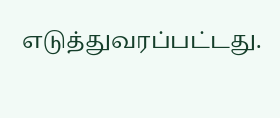எடுத்துவரப்பட்டது.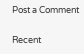Post a Comment

Recent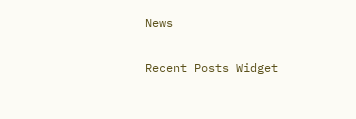News

Recent Posts Widget